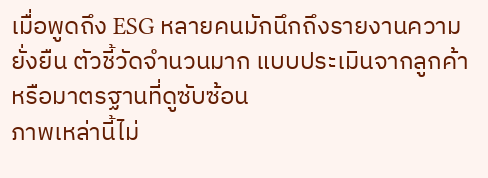เมื่อพูดถึง ESG หลายคนมักนึกถึงรายงานความยั่งยืน ตัวชี้วัดจำนวนมาก แบบประเมินจากลูกค้า หรือมาตรฐานที่ดูซับซ้อน
ภาพเหล่านี้ไม่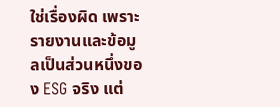ใช่เรื่องผิด เพราะรายงานและข้อมูลเป็นส่วนหนึ่งของ ESG จริง แต่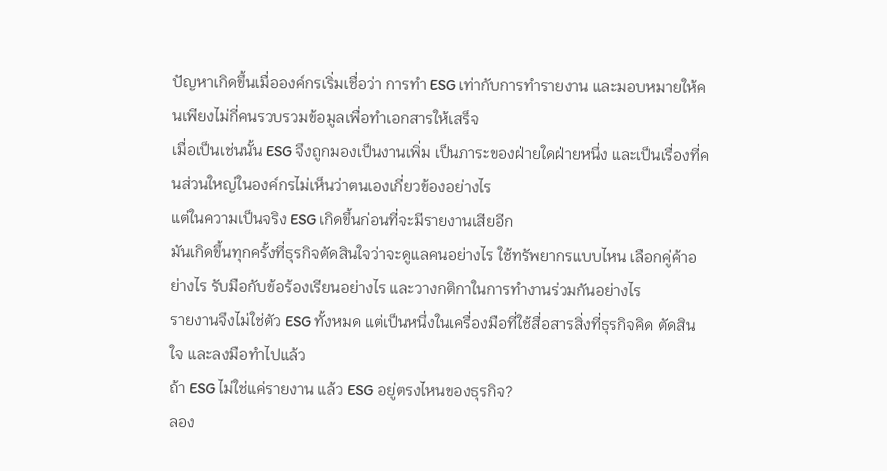ปัญหาเกิดขึ้นเมื่อองค์กรเริ่มเชื่อว่า การทำ ESG เท่ากับการทำรายงาน และมอบหมายให้คนเพียงไม่กี่คนรวบรวมข้อมูลเพื่อทำเอกสารให้เสร็จ
เมื่อเป็นเช่นนั้น ESG จึงถูกมองเป็นงานเพิ่ม เป็นภาระของฝ่ายใดฝ่ายหนึ่ง และเป็นเรื่องที่คนส่วนใหญ่ในองค์กรไม่เห็นว่าตนเองเกี่ยวข้องอย่างไร
แต่ในความเป็นจริง ESG เกิดขึ้นก่อนที่จะมีรายงานเสียอีก
มันเกิดขึ้นทุกครั้งที่ธุรกิจตัดสินใจว่าจะดูแลคนอย่างไร ใช้ทรัพยากรแบบไหน เลือกคู่ค้าอย่างไร รับมือกับข้อร้องเรียนอย่างไร และวางกติกาในการทำงานร่วมกันอย่างไร
รายงานจึงไม่ใช่ตัว ESG ทั้งหมด แต่เป็นหนึ่งในเครื่องมือที่ใช้สื่อสารสิ่งที่ธุรกิจคิด ตัดสินใจ และลงมือทำไปแล้ว
ถ้า ESG ไม่ใช่แค่รายงาน แล้ว ESG อยู่ตรงไหนของธุรกิจ?
ลอง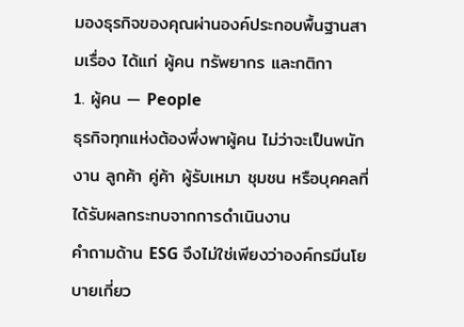มองธุรกิจของคุณผ่านองค์ประกอบพื้นฐานสามเรื่อง ได้แก่ ผู้คน ทรัพยากร และกติกา
1. ผู้คน — People
ธุรกิจทุกแห่งต้องพึ่งพาผู้คน ไม่ว่าจะเป็นพนักงาน ลูกค้า คู่ค้า ผู้รับเหมา ชุมชน หรือบุคคลที่ได้รับผลกระทบจากการดำเนินงาน
คำถามด้าน ESG จึงไม่ใช่เพียงว่าองค์กรมีนโยบายเกี่ยว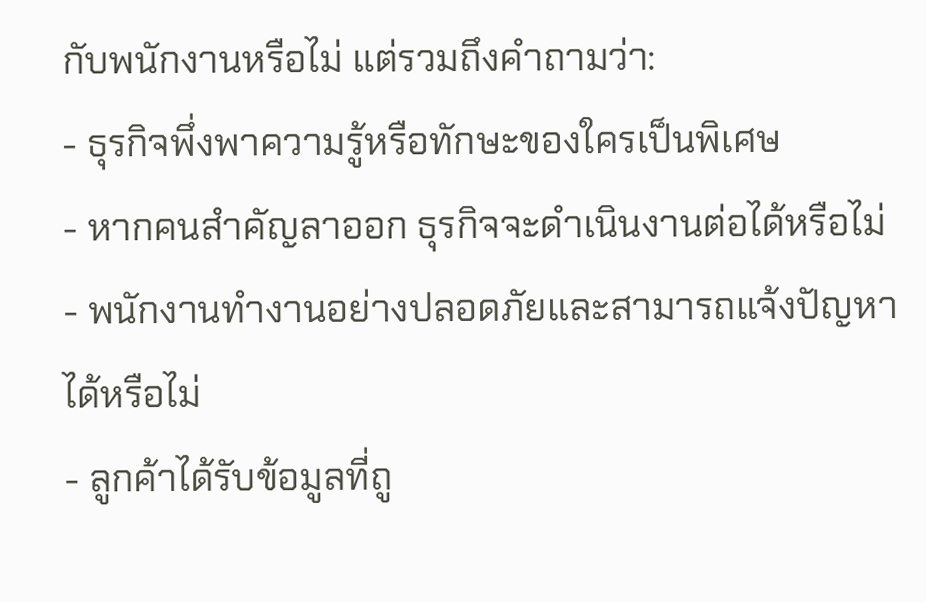กับพนักงานหรือไม่ แต่รวมถึงคำถามว่า:
- ธุรกิจพึ่งพาความรู้หรือทักษะของใครเป็นพิเศษ
- หากคนสำคัญลาออก ธุรกิจจะดำเนินงานต่อได้หรือไม่
- พนักงานทำงานอย่างปลอดภัยและสามารถแจ้งปัญหาได้หรือไม่
- ลูกค้าได้รับข้อมูลที่ถู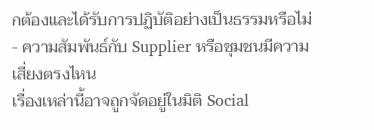กต้องและได้รับการปฏิบัติอย่างเป็นธรรมหรือไม่
- ความสัมพันธ์กับ Supplier หรือชุมชนมีความเสี่ยงตรงไหน
เรื่องเหล่านี้อาจถูกจัดอยู่ในมิติ Social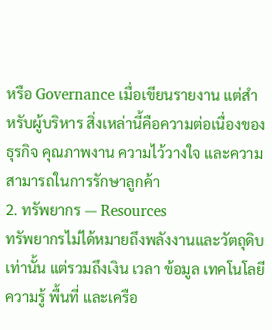หรือ Governance เมื่อเขียนรายงาน แต่สำหรับผู้บริหาร สิ่งเหล่านี้คือความต่อเนื่องของธุรกิจ คุณภาพงาน ความไว้วางใจ และความสามารถในการรักษาลูกค้า
2. ทรัพยากร — Resources
ทรัพยากรไม่ได้หมายถึงพลังงานและวัตถุดิบเท่านั้น แต่รวมถึงเงิน เวลา ข้อมูล เทคโนโลยี ความรู้ พื้นที่ และเครือ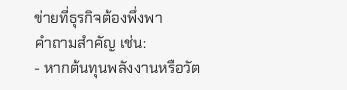ข่ายที่ธุรกิจต้องพึ่งพา
คำถามสำคัญ เช่น:
- หากต้นทุนพลังงานหรือวัต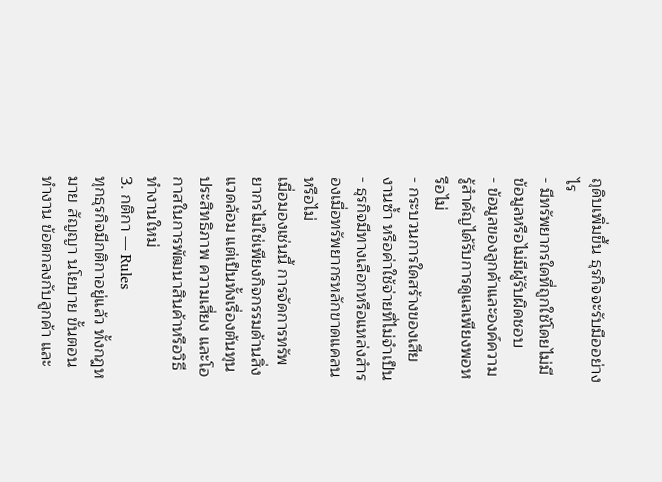ถุดิบเพิ่มขึ้น ธุรกิจจะรับมืออย่างไร
- มีทรัพยากรใดที่ถูกใช้โดยไม่มีข้อมูลหรือไม่มีผู้รับผิดชอบ
- ข้อมูลของลูกค้าและองค์ความรู้สำคัญได้รับการดูแลเพียงพอหรือไม่
- กระบวนการใดสร้างของเสีย งานซ้ำ หรือค่าใช้จ่ายที่ไม่จำเป็น
- ธุรกิจมีทางเลือกหรือแหล่งสำรองเมื่อทรัพยากรหลักขาดแคลนหรือไม่
เมื่อมองเช่นนี้ การจัดการทรัพยากรไม่ใช่เพียงกิจกรรมด้านสิ่งแวดล้อม แต่เป็นทั้งเรื่องต้นทุน ประสิทธิภาพ ความเสี่ยง และโอกาสในการพัฒนาสินค้าหรือวิธีทำงานใหม่
3. กติกา — Rules
ทุกธุรกิจมีกติกาอยู่แล้ว ทั้งกฎหมาย สัญญา นโยบาย ขั้นตอนทำงาน ข้อตกลงกับลูกค้า และ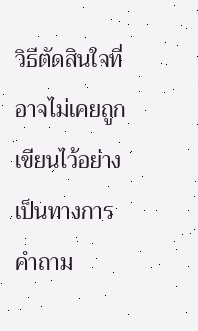วิธีตัดสินใจที่อาจไม่เคยถูกเขียนไว้อย่างเป็นทางการ
คำถาม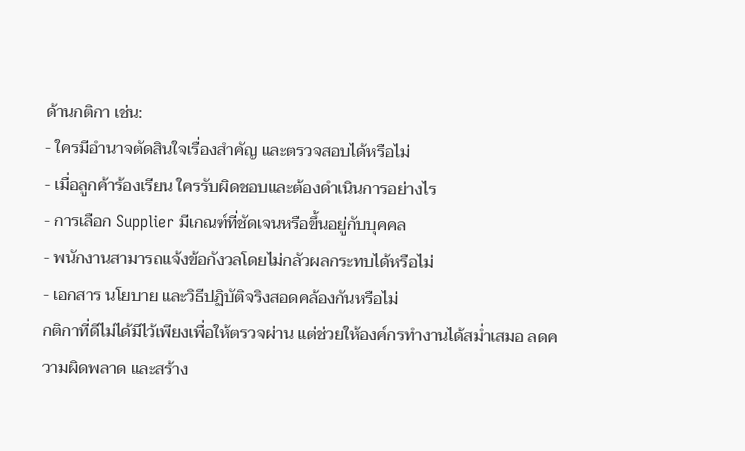ด้านกติกา เช่น:
- ใครมีอำนาจตัดสินใจเรื่องสำคัญ และตรวจสอบได้หรือไม่
- เมื่อลูกค้าร้องเรียน ใครรับผิดชอบและต้องดำเนินการอย่างไร
- การเลือก Supplier มีเกณฑ์ที่ชัดเจนหรือขึ้นอยู่กับบุคคล
- พนักงานสามารถแจ้งข้อกังวลโดยไม่กลัวผลกระทบได้หรือไม่
- เอกสาร นโยบาย และวิธีปฏิบัติจริงสอดคล้องกันหรือไม่
กติกาที่ดีไม่ได้มีไว้เพียงเพื่อให้ตรวจผ่าน แต่ช่วยให้องค์กรทำงานได้สม่ำเสมอ ลดความผิดพลาด และสร้าง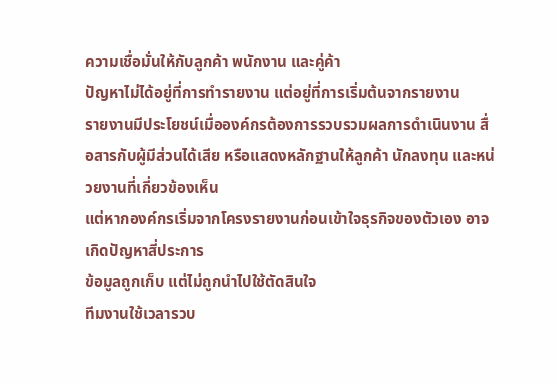ความเชื่อมั่นให้กับลูกค้า พนักงาน และคู่ค้า
ปัญหาไม่ได้อยู่ที่การทำรายงาน แต่อยู่ที่การเริ่มต้นจากรายงาน
รายงานมีประโยชน์เมื่อองค์กรต้องการรวบรวมผลการดำเนินงาน สื่อสารกับผู้มีส่วนได้เสีย หรือแสดงหลักฐานให้ลูกค้า นักลงทุน และหน่วยงานที่เกี่ยวข้องเห็น
แต่หากองค์กรเริ่มจากโครงรายงานก่อนเข้าใจธุรกิจของตัวเอง อาจเกิดปัญหาสี่ประการ
ข้อมูลถูกเก็บ แต่ไม่ถูกนำไปใช้ตัดสินใจ
ทีมงานใช้เวลารวบ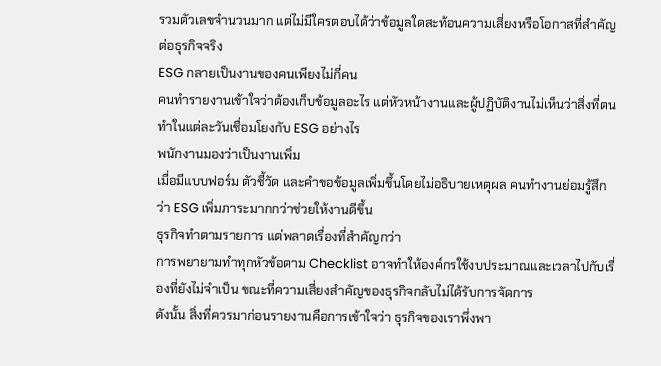รวมตัวเลขจำนวนมาก แต่ไม่มีใครตอบได้ว่าข้อมูลใดสะท้อนความเสี่ยงหรือโอกาสที่สำคัญต่อธุรกิจจริง
ESG กลายเป็นงานของคนเพียงไม่กี่คน
คนทำรายงานเข้าใจว่าต้องเก็บข้อมูลอะไร แต่หัวหน้างานและผู้ปฏิบัติงานไม่เห็นว่าสิ่งที่ตนทำในแต่ละวันเชื่อมโยงกับ ESG อย่างไร
พนักงานมองว่าเป็นงานเพิ่ม
เมื่อมีแบบฟอร์ม ตัวชี้วัด และคำขอข้อมูลเพิ่มขึ้นโดยไม่อธิบายเหตุผล คนทำงานย่อมรู้สึกว่า ESG เพิ่มภาระมากกว่าช่วยให้งานดีขึ้น
ธุรกิจทำตามรายการ แต่พลาดเรื่องที่สำคัญกว่า
การพยายามทำทุกหัวข้อตาม Checklist อาจทำให้องค์กรใช้งบประมาณและเวลาไปกับเรื่องที่ยังไม่จำเป็น ขณะที่ความเสี่ยงสำคัญของธุรกิจกลับไม่ได้รับการจัดการ
ดังนั้น สิ่งที่ควรมาก่อนรายงานคือการเข้าใจว่า ธุรกิจของเราพึ่งพา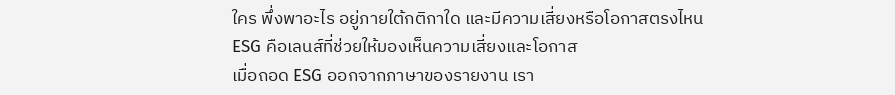ใคร พึ่งพาอะไร อยู่ภายใต้กติกาใด และมีความเสี่ยงหรือโอกาสตรงไหน
ESG คือเลนส์ที่ช่วยให้มองเห็นความเสี่ยงและโอกาส
เมื่อถอด ESG ออกจากภาษาของรายงาน เรา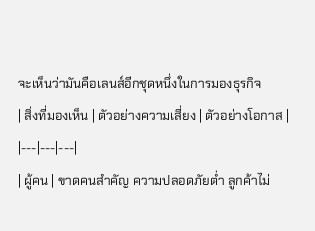จะเห็นว่ามันคือเลนส์อีกชุดหนึ่งในการมองธุรกิจ
| สิ่งที่มองเห็น | ตัวอย่างความเสี่ยง | ตัวอย่างโอกาส |
|---|---|---|
| ผู้คน | ขาดคนสำคัญ ความปลอดภัยต่ำ ลูกค้าไม่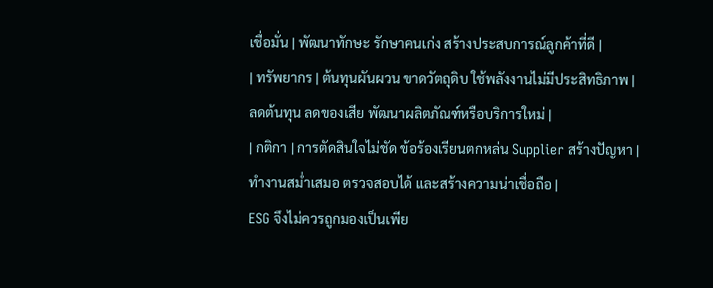เชื่อมั่น | พัฒนาทักษะ รักษาคนเก่ง สร้างประสบการณ์ลูกค้าที่ดี |
| ทรัพยากร | ต้นทุนผันผวน ขาดวัตถุดิบ ใช้พลังงานไม่มีประสิทธิภาพ | ลดต้นทุน ลดของเสีย พัฒนาผลิตภัณฑ์หรือบริการใหม่ |
| กติกา | การตัดสินใจไม่ชัด ข้อร้องเรียนตกหล่น Supplier สร้างปัญหา | ทำงานสม่ำเสมอ ตรวจสอบได้ และสร้างความน่าเชื่อถือ |
ESG จึงไม่ควรถูกมองเป็นเพีย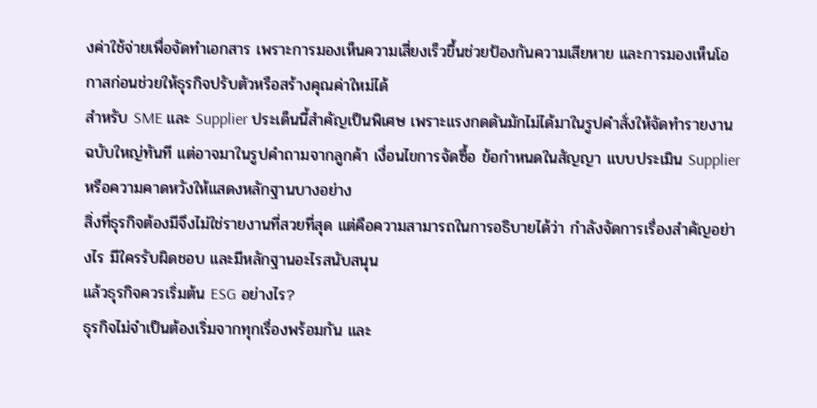งค่าใช้จ่ายเพื่อจัดทำเอกสาร เพราะการมองเห็นความเสี่ยงเร็วขึ้นช่วยป้องกันความเสียหาย และการมองเห็นโอกาสก่อนช่วยให้ธุรกิจปรับตัวหรือสร้างคุณค่าใหม่ได้
สำหรับ SME และ Supplier ประเด็นนี้สำคัญเป็นพิเศษ เพราะแรงกดดันมักไม่ได้มาในรูปคำสั่งให้จัดทำรายงานฉบับใหญ่ทันที แต่อาจมาในรูปคำถามจากลูกค้า เงื่อนไขการจัดซื้อ ข้อกำหนดในสัญญา แบบประเมิน Supplier หรือความคาดหวังให้แสดงหลักฐานบางอย่าง
สิ่งที่ธุรกิจต้องมีจึงไม่ใช่รายงานที่สวยที่สุด แต่คือความสามารถในการอธิบายได้ว่า กำลังจัดการเรื่องสำคัญอย่างไร มีใครรับผิดชอบ และมีหลักฐานอะไรสนับสนุน
แล้วธุรกิจควรเริ่มต้น ESG อย่างไร?
ธุรกิจไม่จำเป็นต้องเริ่มจากทุกเรื่องพร้อมกัน และ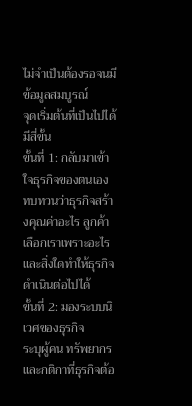ไม่จำเป็นต้องรอจนมีข้อมูลสมบูรณ์
จุดเริ่มต้นที่เป็นไปได้มีสี่ขั้น
ขั้นที่ 1: กลับมาเข้าใจธุรกิจของตนเอง
ทบทวนว่าธุรกิจสร้างคุณค่าอะไร ลูกค้าเลือกเราเพราะอะไร และสิ่งใดทำให้ธุรกิจดำเนินต่อไปได้
ขั้นที่ 2: มองระบบนิเวศของธุรกิจ
ระบุผู้คน ทรัพยากร และกติกาที่ธุรกิจต้อ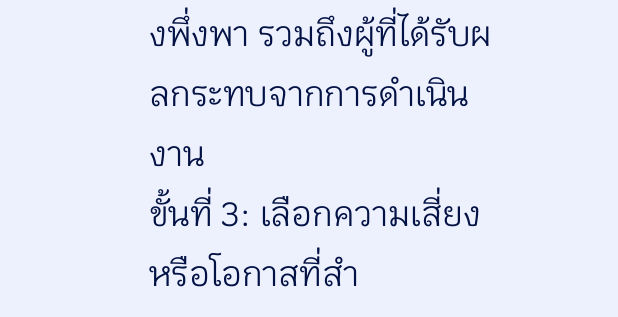งพึ่งพา รวมถึงผู้ที่ได้รับผลกระทบจากการดำเนินงาน
ขั้นที่ 3: เลือกความเสี่ยงหรือโอกาสที่สำ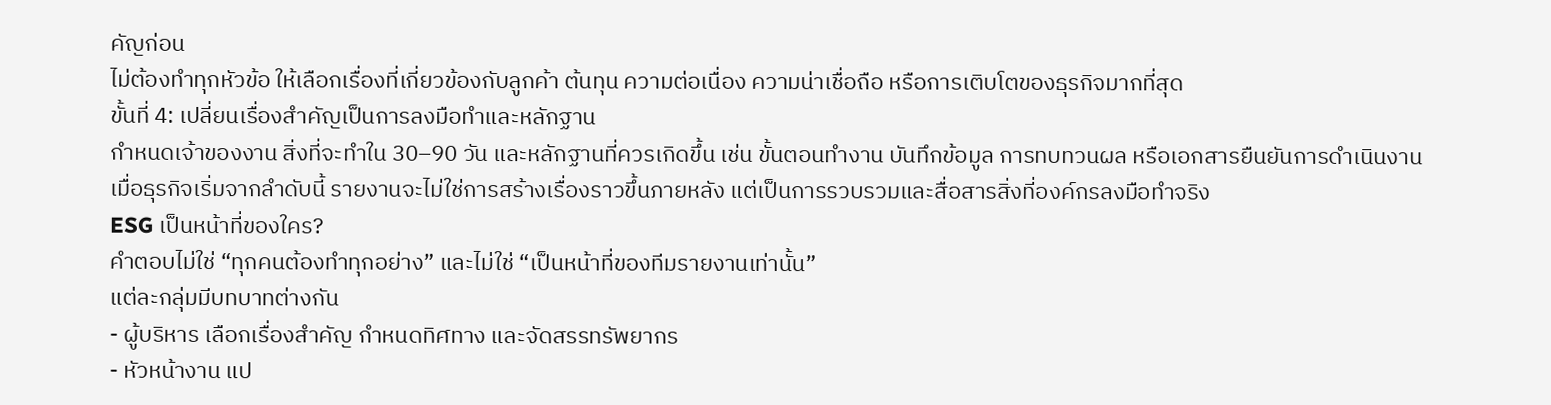คัญก่อน
ไม่ต้องทำทุกหัวข้อ ให้เลือกเรื่องที่เกี่ยวข้องกับลูกค้า ต้นทุน ความต่อเนื่อง ความน่าเชื่อถือ หรือการเติบโตของธุรกิจมากที่สุด
ขั้นที่ 4: เปลี่ยนเรื่องสำคัญเป็นการลงมือทำและหลักฐาน
กำหนดเจ้าของงาน สิ่งที่จะทำใน 30–90 วัน และหลักฐานที่ควรเกิดขึ้น เช่น ขั้นตอนทำงาน บันทึกข้อมูล การทบทวนผล หรือเอกสารยืนยันการดำเนินงาน
เมื่อธุรกิจเริ่มจากลำดับนี้ รายงานจะไม่ใช่การสร้างเรื่องราวขึ้นภายหลัง แต่เป็นการรวบรวมและสื่อสารสิ่งที่องค์กรลงมือทำจริง
ESG เป็นหน้าที่ของใคร?
คำตอบไม่ใช่ “ทุกคนต้องทำทุกอย่าง” และไม่ใช่ “เป็นหน้าที่ของทีมรายงานเท่านั้น”
แต่ละกลุ่มมีบทบาทต่างกัน
- ผู้บริหาร เลือกเรื่องสำคัญ กำหนดทิศทาง และจัดสรรทรัพยากร
- หัวหน้างาน แป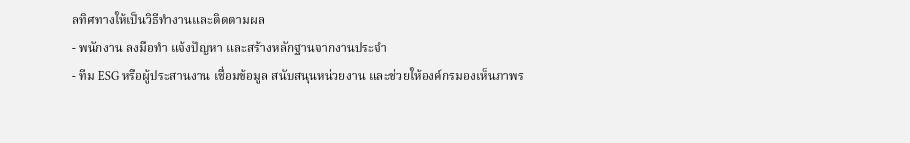ลทิศทางให้เป็นวิธีทำงานและติดตามผล
- พนักงาน ลงมือทำ แจ้งปัญหา และสร้างหลักฐานจากงานประจำ
- ทีม ESG หรือผู้ประสานงาน เชื่อมข้อมูล สนับสนุนหน่วยงาน และช่วยให้องค์กรมองเห็นภาพร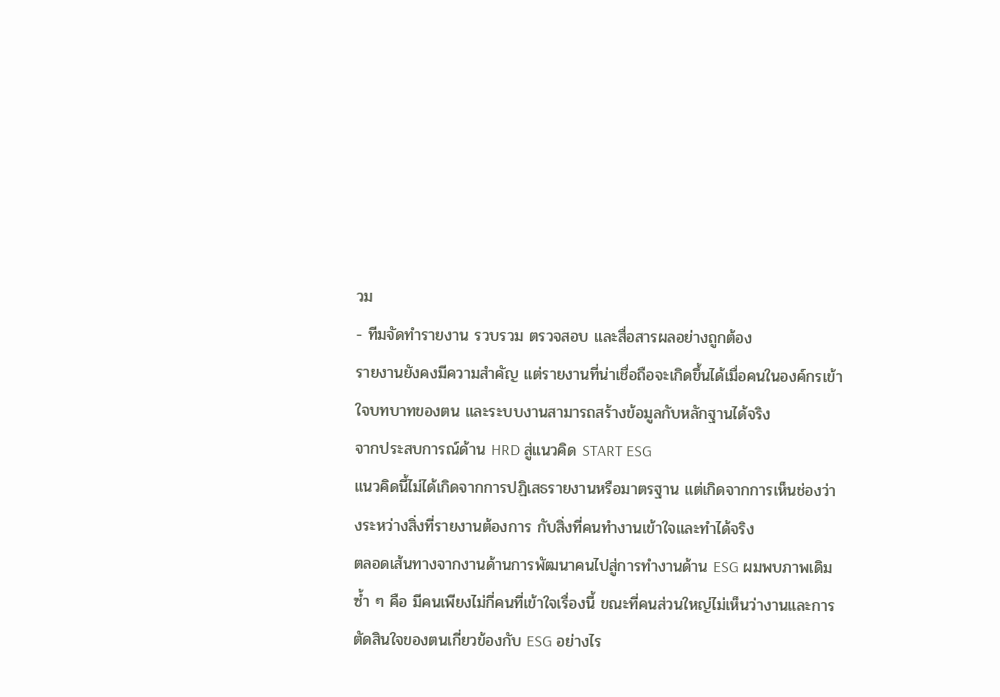วม
- ทีมจัดทำรายงาน รวบรวม ตรวจสอบ และสื่อสารผลอย่างถูกต้อง
รายงานยังคงมีความสำคัญ แต่รายงานที่น่าเชื่อถือจะเกิดขึ้นได้เมื่อคนในองค์กรเข้าใจบทบาทของตน และระบบงานสามารถสร้างข้อมูลกับหลักฐานได้จริง
จากประสบการณ์ด้าน HRD สู่แนวคิด START ESG
แนวคิดนี้ไม่ได้เกิดจากการปฏิเสธรายงานหรือมาตรฐาน แต่เกิดจากการเห็นช่องว่างระหว่างสิ่งที่รายงานต้องการ กับสิ่งที่คนทำงานเข้าใจและทำได้จริง
ตลอดเส้นทางจากงานด้านการพัฒนาคนไปสู่การทำงานด้าน ESG ผมพบภาพเดิมซ้ำ ๆ คือ มีคนเพียงไม่กี่คนที่เข้าใจเรื่องนี้ ขณะที่คนส่วนใหญ่ไม่เห็นว่างานและการตัดสินใจของตนเกี่ยวข้องกับ ESG อย่างไร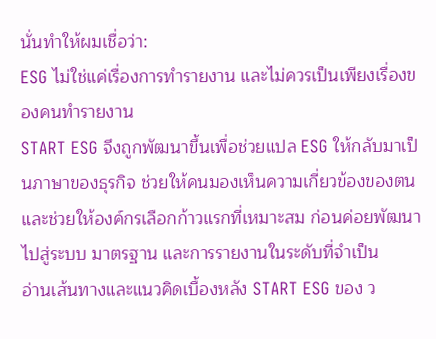นั่นทำให้ผมเชื่อว่า:
ESG ไม่ใช่แค่เรื่องการทำรายงาน และไม่ควรเป็นเพียงเรื่องของคนทำรายงาน
START ESG จึงถูกพัฒนาขึ้นเพื่อช่วยแปล ESG ให้กลับมาเป็นภาษาของธุรกิจ ช่วยให้คนมองเห็นความเกี่ยวข้องของตน และช่วยให้องค์กรเลือกก้าวแรกที่เหมาะสม ก่อนค่อยพัฒนาไปสู่ระบบ มาตรฐาน และการรายงานในระดับที่จำเป็น
อ่านเส้นทางและแนวคิดเบื้องหลัง START ESG ของ ว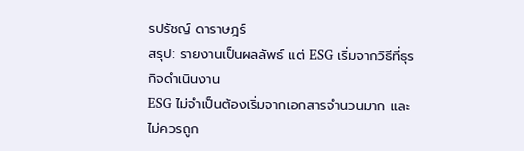รปรัชญ์ ดาราษฎร์
สรุป: รายงานเป็นผลลัพธ์ แต่ ESG เริ่มจากวิธีที่ธุรกิจดำเนินงาน
ESG ไม่จำเป็นต้องเริ่มจากเอกสารจำนวนมาก และไม่ควรถูก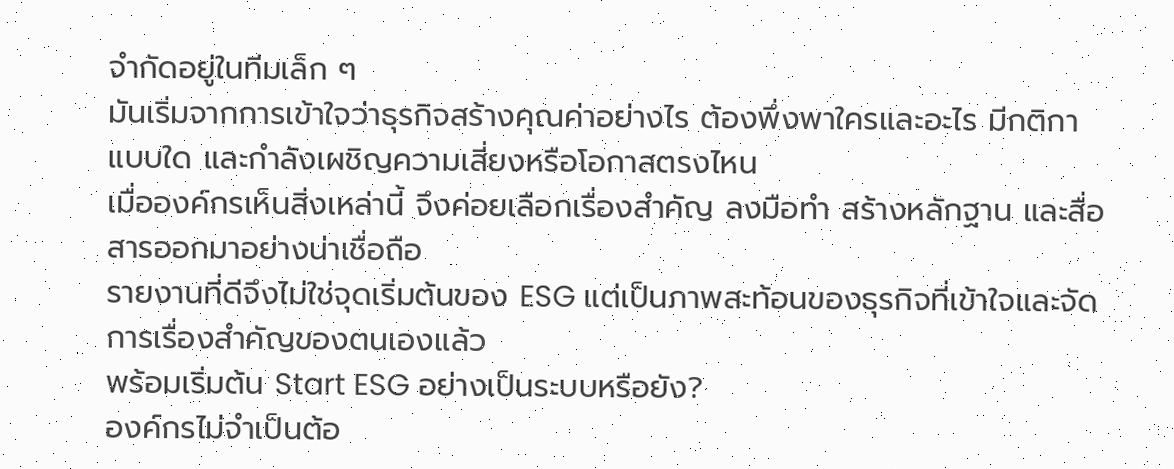จำกัดอยู่ในทีมเล็ก ๆ
มันเริ่มจากการเข้าใจว่าธุรกิจสร้างคุณค่าอย่างไร ต้องพึ่งพาใครและอะไร มีกติกาแบบใด และกำลังเผชิญความเสี่ยงหรือโอกาสตรงไหน
เมื่อองค์กรเห็นสิ่งเหล่านี้ จึงค่อยเลือกเรื่องสำคัญ ลงมือทำ สร้างหลักฐาน และสื่อสารออกมาอย่างน่าเชื่อถือ
รายงานที่ดีจึงไม่ใช่จุดเริ่มต้นของ ESG แต่เป็นภาพสะท้อนของธุรกิจที่เข้าใจและจัดการเรื่องสำคัญของตนเองแล้ว
พร้อมเริ่มต้น Start ESG อย่างเป็นระบบหรือยัง?
องค์กรไม่จำเป็นต้อ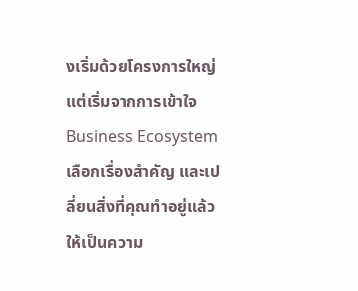งเริ่มด้วยโครงการใหญ่ แต่เริ่มจากการเข้าใจ Business Ecosystem เลือกเรื่องสำคัญ และเปลี่ยนสิ่งที่คุณทำอยู่แล้วให้เป็นความ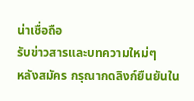น่าเชื่อถือ
รับข่าวสารและบทความใหม่ๆ
หลังสมัคร กรุณากดลิงก์ยืนยันใน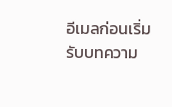อีเมลก่อนเริ่มรับบทความ